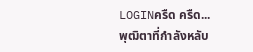LOGINครืด ครืด...
พุฒิตาที่กำลังหลับ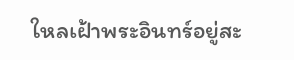ใหลเฝ้าพระอินทร์อยู่สะ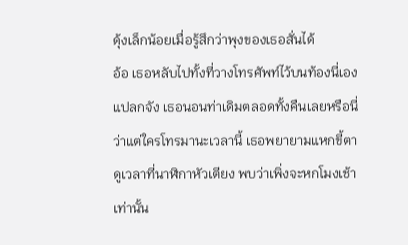ดุ้งเล็กน้อยเมื่อรู้สึกว่าพุงของเธอสั่นได้
อ้อ เธอหลับไปทั้งที่วางโทรศัพท์ไว้บนท้องนี่เอง แปลกจัง เธอนอนท่าเดิมตลอดทั้งคืนเลยหรือนี่
ว่าแต่ใครโทรมานะเวลานี้ เธอพยายามแหกขี้ตาดูเวลาที่นาฬิกาหัวเตียง พบว่าเพิ่งจะหกโมงเช้าเท่านั้น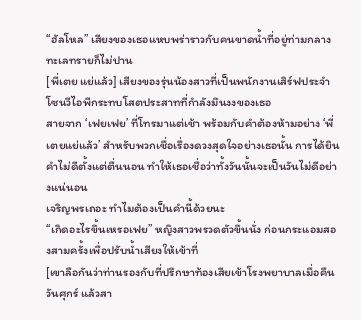“ฮัลโหล” เสียงของเธอแหบพร่าราวกับคนขาดน้ำที่อยู่ท่ามกลางทะเลทรายก็ไม่ปาน
[พี่เตย แย่แล้ว] เสียงของรุ่นน้องสาวที่เป็นพนักงานเสิร์ฟประจำโซนวีไอพีกระทบโสตประสาทที่กำลังมึนงงของเธอ
สายจาก ‘เฟยเฟย’ ที่โทรมาแต่เช้า พร้อมกับคำต้องห้ามอย่าง ‘พี่เตยแย่แล้ว’ สำหรับพวกเชื่อเรื่องดวงสุดใจอย่างเธอนั้น การได้ยินคำไม่ดีตั้งแต่ตื่นนอน ทำให้เธอเชื่อว่าทั้งวันนั้นจะเป็นวันไม่ดีอย่างแน่นอน
เจริญพรเถอะ ทำไมต้องเป็นคำนี้ด้วยนะ
“เกิดอะไรขึ้นเหรอเฟย” หญิงสาวพรวดตัวขึ้นนั่ง ก่อนกระแอมสองสามครั้งเพื่อปรับน้ำเสียงให้เข้าที่
[เขาลือกันว่าท่านรองกับที่ปรึกษาท้องเสียเข้าโรงพยาบาลเมื่อคืนวันศุกร์ แล้วสา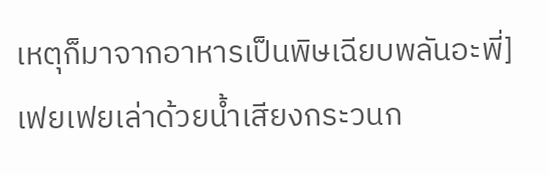เหตุก็มาจากอาหารเป็นพิษเฉียบพลันอะพี่] เฟยเฟยเล่าด้วยน้ำเสียงกระวนก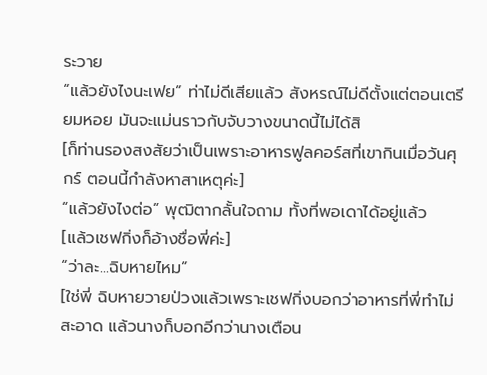ระวาย
“แล้วยังไงนะเฟย” ท่าไม่ดีเสียแล้ว สังหรณ์ไม่ดีตั้งแต่ตอนเตรียมหอย มันจะแม่นราวกับจับวางขนาดนี้ไม่ได้สิ
[ก็ท่านรองสงสัยว่าเป็นเพราะอาหารฟูลคอร์สที่เขากินเมื่อวันศุกร์ ตอนนี้กำลังหาสาเหตุค่ะ]
“แล้วยังไงต่อ” พุฒิตากลั้นใจถาม ทั้งที่พอเดาได้อยู่แล้ว
[แล้วเชฟกิ่งก็อ้างชื่อพี่ค่ะ]
“ว่าละ...ฉิบหายไหม”
[ใช่พี่ ฉิบหายวายป่วงแล้วเพราะเชฟกิ่งบอกว่าอาหารที่พี่ทำไม่สะอาด แล้วนางก็บอกอีกว่านางเตือน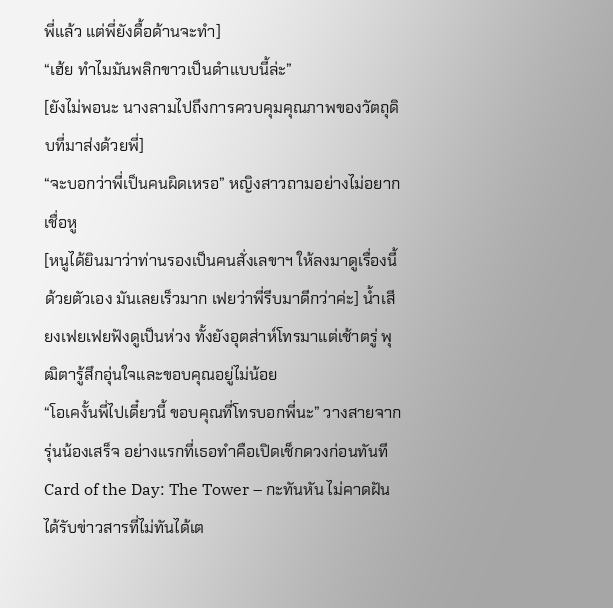พี่แล้ว แต่พี่ยังดื้อด้านจะทำ]
“เฮ้ย ทำไมมันพลิกขาวเป็นดำแบบนี้ล่ะ”
[ยังไม่พอนะ นางลามไปถึงการควบคุมคุณภาพของวัตถุดิบที่มาส่งด้วยพี่]
“จะบอกว่าพี่เป็นคนผิดเหรอ” หญิงสาวถามอย่างไม่อยากเชื่อหู
[หนูได้ยินมาว่าท่านรองเป็นคนสั่งเลขาฯ ให้ลงมาดูเรื่องนี้ด้วยตัวเอง มันเลยเร็วมาก เฟยว่าพี่รีบมาดีกว่าค่ะ] น้ำเสียงเฟยเฟยฟังดูเป็นห่วง ทั้งยังอุตส่าห์โทรมาแต่เช้าตรู่ พุฒิตารู้สึกอุ่นใจและขอบคุณอยู่ไม่น้อย
“โอเคงั้นพี่ไปเดี๋ยวนี้ ขอบคุณที่โทรบอกพี่นะ” วางสายจากรุ่นน้องเสร็จ อย่างแรกที่เธอทำคือเปิดเช็กดวงก่อนทันที
Card of the Day: The Tower – กะทันหัน ไม่คาดฝัน ได้รับข่าวสารที่ไม่ทันได้เต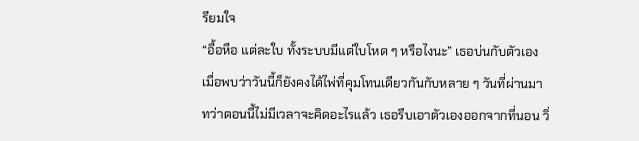รียมใจ
“อื้อหือ แต่ละใบ ทั้งระบบมีแต่ใบโหด ๆ หรือไงนะ” เธอบ่นกับตัวเองเมื่อพบว่าวันนี้ก็ยังคงได้ไพ่ที่คุมโทนเดียวกันกับหลาย ๆ วันที่ผ่านมา ทว่าตอนนี้ไม่มีเวลาจะคิดอะไรแล้ว เธอรีบเอาตัวเองออกจากที่นอน วิ่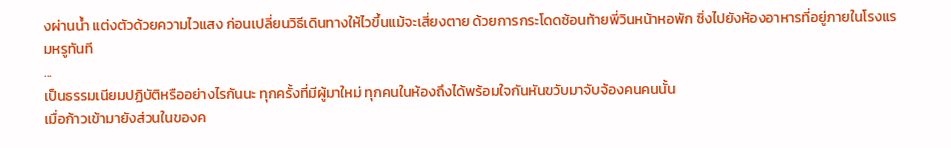งผ่านน้ำ แต่งตัวด้วยความไวแสง ก่อนเปลี่ยนวิธีเดินทางให้ไวขึ้นแม้จะเสี่ยงตาย ด้วยการกระโดดซ้อนท้ายพี่วินหน้าหอพัก ซิ่งไปยังห้องอาหารที่อยู่ภายในโรงแรมหรูทันที
...
เป็นธรรมเนียมปฏิบัติหรืออย่างไรกันนะ ทุกครั้งที่มีผู้มาใหม่ ทุกคนในห้องถึงได้พร้อมใจกันหันขวับมาจับจ้องคนคนนั้น
เมื่อก้าวเข้ามายังส่วนในของค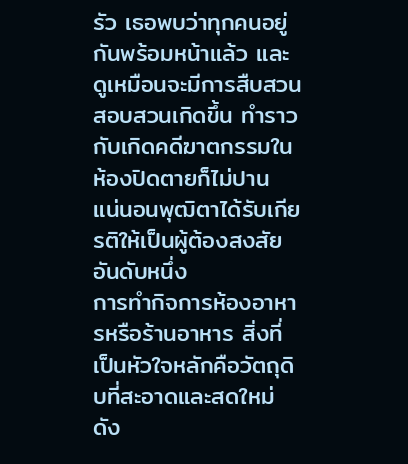รัว เธอพบว่าทุกคนอยู่กันพร้อมหน้าแล้ว และดูเหมือนจะมีการสืบสวนสอบสวนเกิดขึ้น ทำราวกับเกิดคดีฆาตกรรมในห้องปิดตายก็ไม่ปาน
แน่นอนพุฒิตาได้รับเกียรติให้เป็นผู้ต้องสงสัยอันดับหนึ่ง
การทำกิจการห้องอาหารหรือร้านอาหาร สิ่งที่เป็นหัวใจหลักคือวัตถุดิบที่สะอาดและสดใหม่ ดัง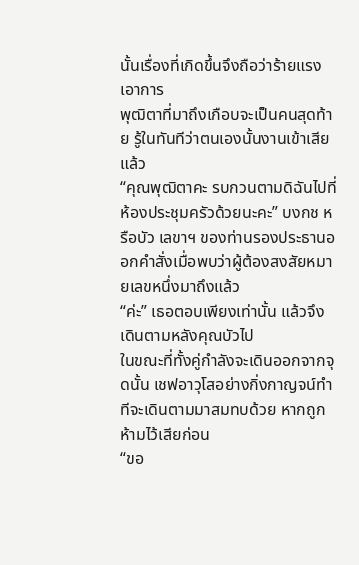นั้นเรื่องที่เกิดขึ้นจึงถือว่าร้ายแรงเอาการ
พุฒิตาที่มาถึงเกือบจะเป็นคนสุดท้าย รู้ในทันทีว่าตนเองนั้นงานเข้าเสียแล้ว
“คุณพุฒิตาคะ รบกวนตามดิฉันไปที่ห้องประชุมครัวด้วยนะคะ” บงกช หรือบัว เลขาฯ ของท่านรองประธานออกคำสั่งเมื่อพบว่าผู้ต้องสงสัยหมายเลขหนึ่งมาถึงแล้ว
“ค่ะ” เธอตอบเพียงเท่านั้น แล้วจึงเดินตามหลังคุณบัวไป
ในขณะที่ทั้งคู่กำลังจะเดินออกจากจุดนั้น เชฟอาวุโสอย่างกิ่งกาญจน์ทำทีจะเดินตามมาสมทบด้วย หากถูกห้ามไว้เสียก่อน
“ขอ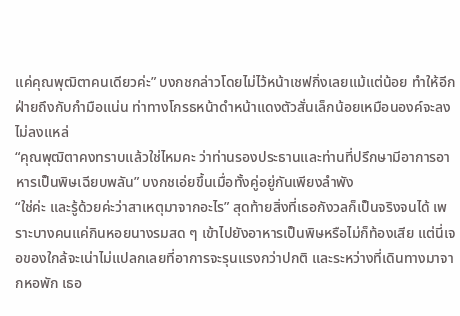แค่คุณพุฒิตาคนเดียวค่ะ” บงกชกล่าวโดยไม่ไว้หน้าเชฟกิ่งเลยแม้แต่น้อย ทำให้อีกฝ่ายถึงกับกำมือแน่น ท่าทางโกรธหน้าดำหน้าแดงตัวสั่นเล็กน้อยเหมือนองค์จะลงไม่ลงแหล่
“คุณพุฒิตาคงทราบแล้วใช่ไหมคะ ว่าท่านรองประธานและท่านที่ปรึกษามีอาการอาหารเป็นพิษเฉียบพลัน” บงกชเอ่ยขึ้นเมื่อทั้งคู่อยู่กันเพียงลำพัง
“ใช่ค่ะ และรู้ด้วยค่ะว่าสาเหตุมาจากอะไร” สุดท้ายสิ่งที่เธอกังวลก็เป็นจริงจนได้ เพราะบางคนแค่กินหอยนางรมสด ๆ เข้าไปยังอาหารเป็นพิษหรือไม่ก็ท้องเสีย แต่นี่เจอของใกล้จะเน่าไม่แปลกเลยที่อาการจะรุนแรงกว่าปกติ และระหว่างที่เดินทางมาจากหอพัก เธอ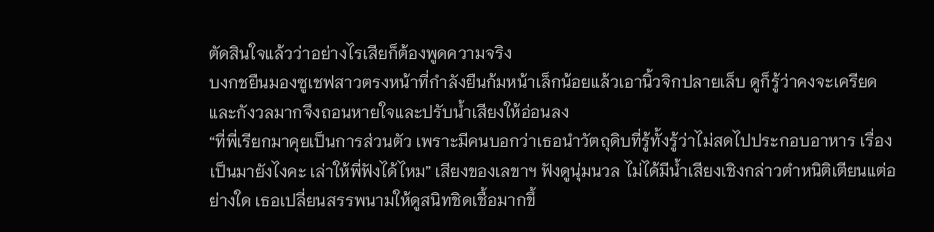ตัดสินใจแล้วว่าอย่างไรเสียก็ต้องพูดความจริง
บงกชยืนมองซูเชฟสาวตรงหน้าที่กำลังยืนก้มหน้าเล็กน้อยแล้วเอานิ้วจิกปลายเล็บ ดูก็รู้ว่าคงจะเครียดและกังวลมากจึงถอนหายใจและปรับน้ำเสียงให้อ่อนลง
“ที่พี่เรียกมาคุยเป็นการส่วนตัว เพราะมีคนบอกว่าเธอนำวัตถุดิบที่รู้ทั้งรู้ว่าไม่สดไปประกอบอาหาร เรื่องเป็นมายังไงคะ เล่าให้พี่ฟังได้ไหม” เสียงของเลขาฯ ฟังดูนุ่มนวล ไม่ได้มีน้ำเสียงเชิงกล่าวตำหนิติเตียนแต่อย่างใด เธอเปลี่ยนสรรพนามให้ดูสนิทชิดเชื้อมากขึ้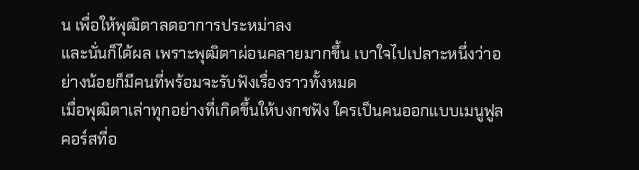น เพื่อให้พุฒิตาลดอาการประหม่าลง
และนั่นก็ได้ผล เพราะพุฒิตาผ่อนคลายมากขึ้น เบาใจไปเปลาะหนึ่งว่าอย่างน้อยก็มีคนที่พร้อมจะรับฟังเรื่องราวทั้งหมด
เมื่อพุฒิตาเล่าทุกอย่างที่เกิดขึ้นให้บงกชฟัง ใครเป็นคนออกแบบเมนูฟูลคอร์สที่อ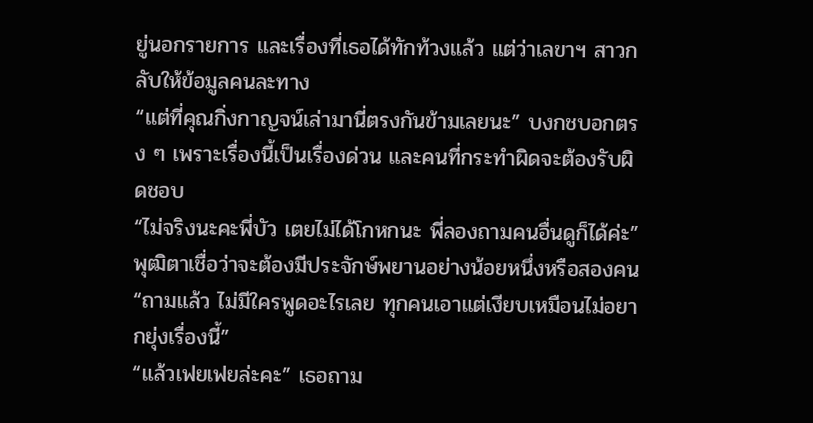ยู่นอกรายการ และเรื่องที่เธอได้ทักท้วงแล้ว แต่ว่าเลขาฯ สาวกลับให้ข้อมูลคนละทาง
“แต่ที่คุณกิ่งกาญจน์เล่ามานี่ตรงกันข้ามเลยนะ” บงกชบอกตรง ๆ เพราะเรื่องนี้เป็นเรื่องด่วน และคนที่กระทำผิดจะต้องรับผิดชอบ
“ไม่จริงนะคะพี่บัว เตยไม่ได้โกหกนะ พี่ลองถามคนอื่นดูก็ได้ค่ะ” พุฒิตาเชื่อว่าจะต้องมีประจักษ์พยานอย่างน้อยหนึ่งหรือสองคน
“ถามแล้ว ไม่มีใครพูดอะไรเลย ทุกคนเอาแต่เงียบเหมือนไม่อยากยุ่งเรื่องนี้”
“แล้วเฟยเฟยล่ะคะ” เธอถาม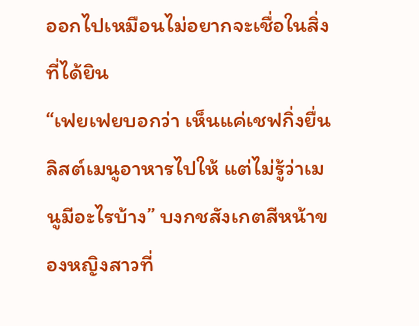ออกไปเหมือนไม่อยากจะเชื่อในสิ่งที่ได้ยิน
“เฟยเฟยบอกว่า เห็นแค่เชฟกิ่งยื่นลิสต์เมนูอาหารไปให้ แต่ไม่รู้ว่าเมนูมีอะไรบ้าง” บงกชสังเกตสีหน้าของหญิงสาวที่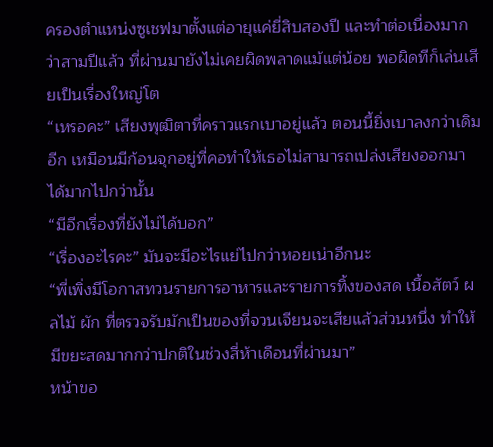ครองตำแหน่งซูเชฟมาตั้งแต่อายุแค่ยี่สิบสองปี และทำต่อเนื่องมากว่าสามปีแล้ว ที่ผ่านมายังไม่เคยผิดพลาดแม้แต่น้อย พอผิดทีก็เล่นเสียเป็นเรื่องใหญ่โต
“เหรอคะ” เสียงพุฒิตาที่คราวแรกเบาอยู่แล้ว ตอนนี้ยิ่งเบาลงกว่าเดิมอีก เหมือนมีก้อนจุกอยู่ที่คอทำให้เธอไม่สามารถเปล่งเสียงออกมาได้มากไปกว่านั้น
“มีอีกเรื่องที่ยังไม่ได้บอก”
“เรื่องอะไรคะ” มันจะมีอะไรแย่ไปกว่าหอยเน่าอีกนะ
“พี่เพิ่งมีโอกาสทวนรายการอาหารและรายการทิ้งของสด เนื้อสัตว์ ผลไม้ ผัก ที่ตรวจรับมักเป็นของที่จวนเจียนจะเสียแล้วส่วนหนึ่ง ทำให้มีขยะสดมากกว่าปกติในช่วงสี่ห้าเดือนที่ผ่านมา”
หน้าขอ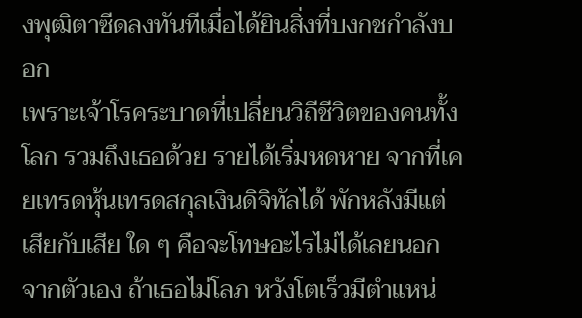งพุฒิตาซีดลงทันทีเมื่อได้ยินสิ่งที่บงกชกำลังบอก
เพราะเจ้าโรคระบาดที่เปลี่ยนวิถีชีวิตของคนทั้งโลก รวมถึงเธอด้วย รายได้เริ่มหดหาย จากที่เคยเทรดหุ้นเทรดสกุลเงินดิจิทัลได้ พักหลังมีแต่เสียกับเสีย ใด ๆ คือจะโทษอะไรไม่ได้เลยนอกจากตัวเอง ถ้าเธอไม่โลภ หวังโตเร็วมีตำแหน่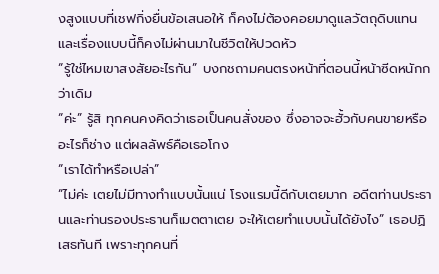งสูงแบบที่เชฟกิ่งยื่นข้อเสนอให้ ก็คงไม่ต้องคอยมาดูแลวัตถุดิบแทน และเรื่องแบบนี้ก็คงไม่ผ่านมาในชีวิตให้ปวดหัว
“รู้ใช่ไหมเขาสงสัยอะไรกัน” บงกชถามคนตรงหน้าที่ตอนนี้หน้าซีดหนักกว่าเดิม
“ค่ะ” รู้สิ ทุกคนคงคิดว่าเธอเป็นคนสั่งของ ซึ่งอาจจะฮั้วกับคนขายหรืออะไรก็ช่าง แต่ผลลัพธ์คือเธอโกง
“เราได้ทำหรือเปล่า”
“ไม่ค่ะ เตยไม่มีทางทำแบบนั้นแน่ โรงแรมนี้ดีกับเตยมาก อดีตท่านประธานและท่านรองประธานก็เมตตาเตย จะให้เตยทำแบบนั้นได้ยังไง” เธอปฏิเสธทันที เพราะทุกคนที่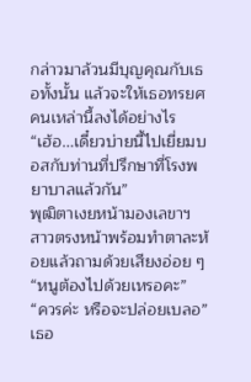กล่าวมาล้วนมีบุญคุณกับเธอทั้งนั้น แล้วจะให้เธอทรยศคนเหล่านี้ลงได้อย่างไร
“เฮ้อ...เดี๋ยวบ่ายนี้ไปเยี่ยมบอสกับท่านที่ปรึกษาที่โรงพยาบาลแล้วกัน”
พุฒิตาเงยหน้ามองเลขาฯ สาวตรงหน้าพร้อมทำตาละห้อยแล้วถามด้วยเสียงอ่อย ๆ
“หนูต้องไปด้วยเหรอคะ”
“ควรค่ะ หรือจะปล่อยเบลอ”
เธอ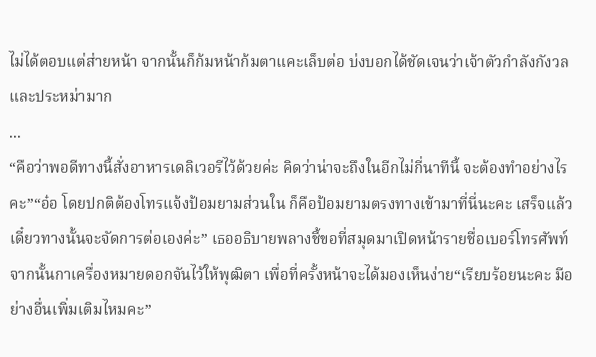ไม่ได้ตอบแต่ส่ายหน้า จากนั้นก็ก้มหน้าก้มตาแคะเล็บต่อ บ่งบอกได้ชัดเจนว่าเจ้าตัวกำลังกังวลและประหม่ามาก
...
“คือว่าพอดีทางนี้สั่งอาหารเดลิเวอรีไว้ด้วยค่ะ คิดว่าน่าจะถึงในอีกไม่กี่นาทีนี้ จะต้องทำอย่างไรคะ”“อ๋อ โดยปกติต้องโทรแจ้งป้อมยามส่วนใน ก็คือป้อมยามตรงทางเข้ามาที่นี่นะคะ เสร็จแล้วเดี๋ยวทางนั้นจะจัดการต่อเองค่ะ” เธออธิบายพลางชี้ขอที่สมุดมาเปิดหน้ารายชื่อเบอร์โทรศัพท์ จากนั้นกาเครื่องหมายดอกจันไว้ให้พุฒิตา เพื่อที่ครั้งหน้าจะได้มองเห็นง่าย“เรียบร้อยนะคะ มีอย่างอื่นเพิ่มเติมไหมคะ”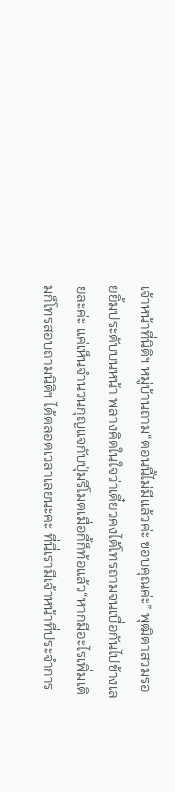เจ้าหน้าที่นิติฯ หมู่บ้านถาม“ตอนนี้ไม่มีแล้วค่ะ ขอบคุณค่ะ” พุฒิตาสวมรอยยิ้มประดับบนหน้า พลางคิดในใจว่าเดี๋ยวคงได้โทรถามจนเบื่อกันไปข้างเลยละค่ะ แค่เห็นจำนวนกุญแจกับปุ่มรีโมตเมื่อกี้ก็ท้อแล้ว“หากมีอะไรเพิ่มเติมก็โทรสอบถามนิติฯ ได้ตลอดเวลาเลยนะคะ ที่นี่เรามีเจ้าหน้าที่ประจำการ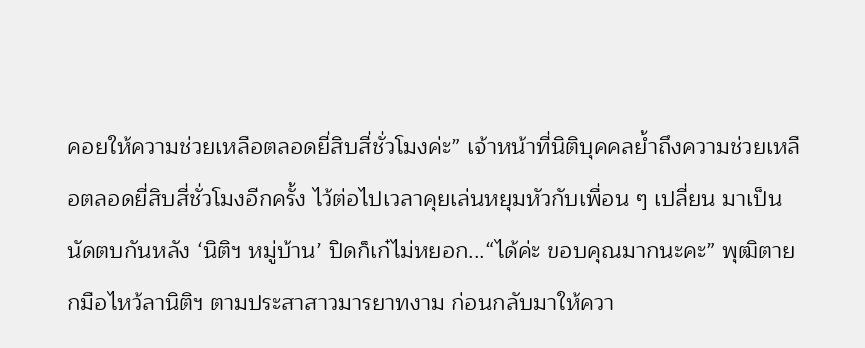คอยให้ความช่วยเหลือตลอดยี่สิบสี่ชั่วโมงค่ะ” เจ้าหน้าที่นิติบุคคลย้ำถึงความช่วยเหลือตลอดยี่สิบสี่ชั่วโมงอีกครั้ง ไว้ต่อไปเวลาคุยเล่นหยุมหัวกับเพื่อน ๆ เปลี่ยน มาเป็นนัดตบกันหลัง ‘นิติฯ หมู่บ้าน’ ปิดก็เก๋ไม่หยอก...“ได้ค่ะ ขอบคุณมากนะคะ” พุฒิตายกมือไหว้ลานิติฯ ตามประสาสาวมารยาทงาม ก่อนกลับมาให้ควา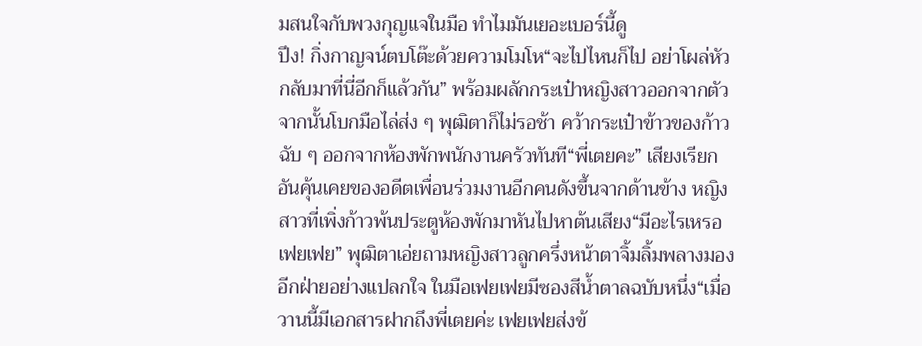มสนใจกับพวงกุญแจในมือ ทำไมมันเยอะเบอร์นี้ดู
ปึง! กิ่งกาญจน์ตบโต๊ะด้วยความโมโห“จะไปไหนก็ไป อย่าโผล่หัวกลับมาที่นี่อีกก็แล้วกัน” พร้อมผลักกระเป๋าหญิงสาวออกจากตัว จากนั้นโบกมือไล่ส่ง ๆ พุฒิตาก็ไม่รอช้า คว้ากระเป๋าข้าวของก้าวฉับ ๆ ออกจากห้องพักพนักงานครัวทันที“พี่เตยคะ” เสียงเรียกอันคุ้นเคยของอดีตเพื่อนร่วมงานอีกคนดังขึ้นจากด้านข้าง หญิงสาวที่เพิ่งก้าวพ้นประตูห้องพักมาหันไปหาต้นเสียง“มีอะไรเหรอเฟยเฟย” พุฒิตาเอ่ยถามหญิงสาวลูกครึ่งหน้าตาจิ้มลิ้มพลางมองอีกฝ่ายอย่างแปลกใจ ในมือเฟยเฟยมีซองสีน้ำตาลฉบับหนึ่ง“เมื่อวานนี้มีเอกสารฝากถึงพี่เตยค่ะ เฟยเฟยส่งข้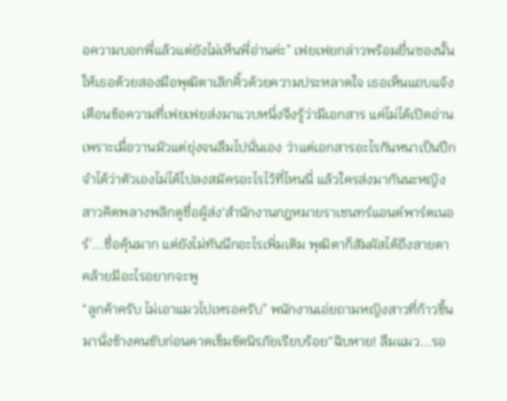อความบอกพี่แล้วแต่ยังไม่เห็นพี่อ่านค่ะ” เฟยเฟยกล่าวพร้อมยื่นซองนั้นให้เธอด้วยสองมือพุฒิตาเลิกคิ้วด้วยความประหลาดใจ เธอเห็นแถบแจ้งเตือนข้อความที่เฟยเฟยส่งมาแวบหนึ่งจึงรู้ว่ามีเอกสาร แค่ไม่ได้เปิดอ่านเพราะเมื่อวานมัวแต่ยุ่งจนลืมไปนั่นเอง ว่าแต่เอกสารอะไรกันหนาเป็นปึก จำได้ว่าตัวเองไม่ได้ไปลงสมัครอะไรไว้ที่ไหนนี่ แล้วใครส่งมากันนะหญิงสาวคิดพลางพลิกดูชื่อผู้ส่ง‘สำนักงานกฎหมายราเชนทร์แอนด์พาร์ตเนอร์’...ชื่อคุ้นมาก แต่ยังไม่ทันนึกอะไรเพิ่มเติม พุฒิตาก็สัมผัสได้ถึงสายตาคล้ายมีอะไรอยากจะพู
“ลูกค้าครับ ไม่เอาแมวไปเหรอครับ” พนักงานเอ่ยถามหญิงสาวที่ก้าวขึ้นมานั่งข้างคนขับก่อนคาดเข็มขัดนิรภัยเรียบร้อย“ฉิบหาย! ลืมแมว...รอ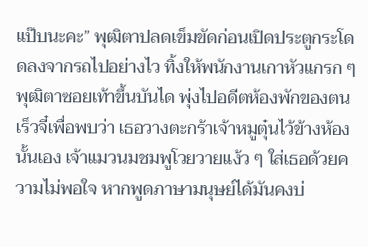แป๊บนะคะ” พุฒิตาปลดเข็มขัดก่อนเปิดประตูกระโดดลงจากรถไปอย่างไว ทิ้งให้พนักงานเกาหัวแกรก ๆพุฒิตาซอยเท้าขึ้นบันได พุ่งไปอดีตห้องพักของตนเร็วจี๋เพื่อพบว่า เธอวางตะกร้าเจ้าหมูตุ๋นไว้ข้างห้องนั้นเอง เจ้าแมวนมชมพูโวยวายแง้ว ๆ ใส่เธอด้วยความไม่พอใจ หากพูดภาษามนุษย์ได้มันคงบ่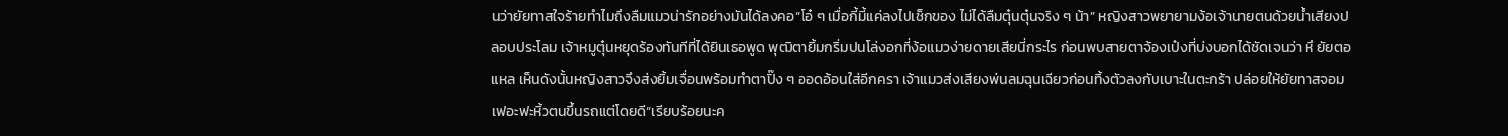นว่ายัยทาสใจร้ายทำไมถึงลืมแมวน่ารักอย่างมันได้ลงคอ“โอ๋ ๆ เมื่อกี้มี้แค่ลงไปเช็กของ ไม่ได้ลืมตุ๋นตุ๋นจริง ๆ น้า” หญิงสาวพยายามง้อเจ้านายตนด้วยน้ำเสียงปลอบประโลม เจ้าหมูตุ๋นหยุดร้องทันทีที่ได้ยินเธอพูด พุฒิตายิ้มกริ่มปนโล่งอกที่ง้อแมวง่ายดายเสียนี่กระไร ก่อนพบสายตาจ้องเป๋งที่บ่งบอกได้ชัดเจนว่า หึ ยัยตอแหล เห็นดังนั้นหญิงสาวจึงส่งยิ้มเจื่อนพร้อมทำตาปิ๊ง ๆ ออดอ้อนใส่อีกครา เจ้าแมวส่งเสียงพ่นลมฉุนเฉียวก่อนทิ้งตัวลงกับเบาะในตะกร้า ปล่อยให้ยัยทาสจอมเฟอะฟะหิ้วตนขึ้นรถแต่โดยดี“เรียบร้อยนะค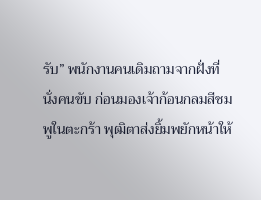รับ” พนักงานคนเดิมถามจากฝั่งที่นั่งคนขับ ก่อนมองเจ้าก้อนกลมสีชมพูในตะกร้า พุฒิตาส่งยิ้มพยักหน้าให้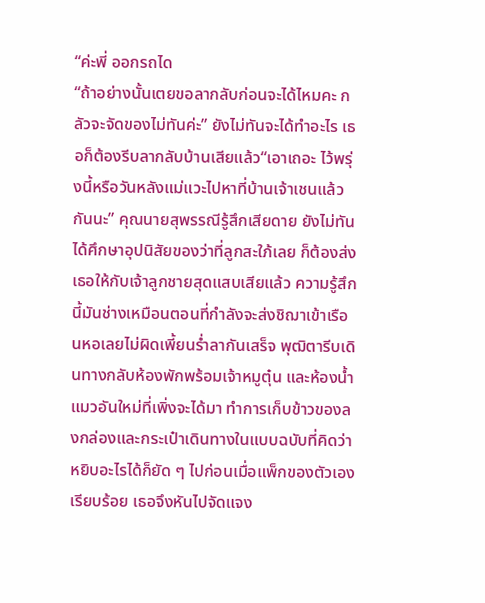“ค่ะพี่ ออกรถได
“ถ้าอย่างนั้นเตยขอลากลับก่อนจะได้ไหมคะ กลัวจะจัดของไม่ทันค่ะ” ยังไม่ทันจะได้ทำอะไร เธอก็ต้องรีบลากลับบ้านเสียแล้ว“เอาเถอะ ไว้พรุ่งนี้หรือวันหลังแม่แวะไปหาที่บ้านเจ้าเชนแล้วกันนะ” คุณนายสุพรรณีรู้สึกเสียดาย ยังไม่ทันได้ศึกษาอุปนิสัยของว่าที่ลูกสะใภ้เลย ก็ต้องส่งเธอให้กับเจ้าลูกชายสุดแสบเสียแล้ว ความรู้สึกนี้มันช่างเหมือนตอนที่กำลังจะส่งชิฌาเข้าเรือนหอเลยไม่ผิดเพี้ยนร่ำลากันเสร็จ พุฒิตารีบเดินทางกลับห้องพักพร้อมเจ้าหมูตุ๋น และห้องน้ำแมวอันใหม่ที่เพิ่งจะได้มา ทำการเก็บข้าวของลงกล่องและกระเป๋าเดินทางในแบบฉบับที่คิดว่าหยิบอะไรได้ก็ยัด ๆ ไปก่อนเมื่อแพ็กของตัวเองเรียบร้อย เธอจึงหันไปจัดแจง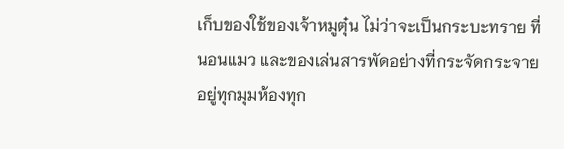เก็บของใช้ของเจ้าหมูตุ๋น ไม่ว่าจะเป็นกระบะทราย ที่นอนแมว และของเล่นสารพัดอย่างที่กระจัดกระจายอยู่ทุกมุมห้องทุก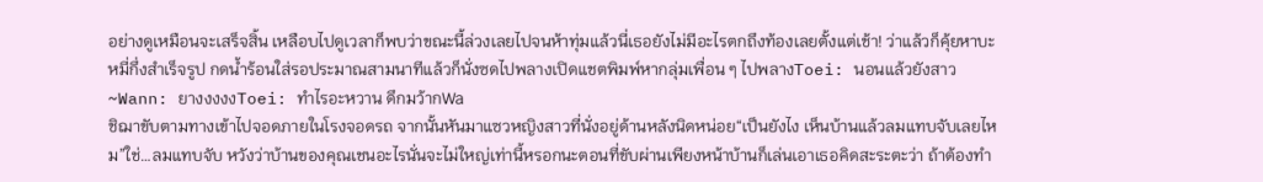อย่างดูเหมือนจะเสร็จสิ้น เหลือบไปดูเวลาก็พบว่าขณะนี้ล่วงเลยไปจนห้าทุ่มแล้วนี่เธอยังไม่มีอะไรตกถึงท้องเลยตั้งแต่เช้า! ว่าแล้วก็คุ้ยหาบะหมี่กึ่งสำเร็จรูป กดน้ำร้อนใส่รอประมาณสามนาทีแล้วก็นั่งซดไปพลางเปิดแชตพิมพ์หากลุ่มเพื่อน ๆ ไปพลางToei: นอนแล้วยังสาว~Wann: ยางงงงงToei: ทำไรอะหวาน ดึกมว้ากWa
ชิฌาขับตามทางเข้าไปจอดภายในโรงจอดรถ จากนั้นหันมาแซวหญิงสาวที่นั่งอยู่ด้านหลังนิดหน่อย“เป็นยังไง เห็นบ้านแล้วลมแทบจับเลยไหม”ใช่…ลมแทบจับ หวังว่าบ้านของคุณเชนอะไรนั่นจะไม่ใหญ่เท่านี้หรอกนะตอนที่ขับผ่านเพียงหน้าบ้านก็เล่นเอาเธอคิดสะระตะว่า ถ้าต้องทำ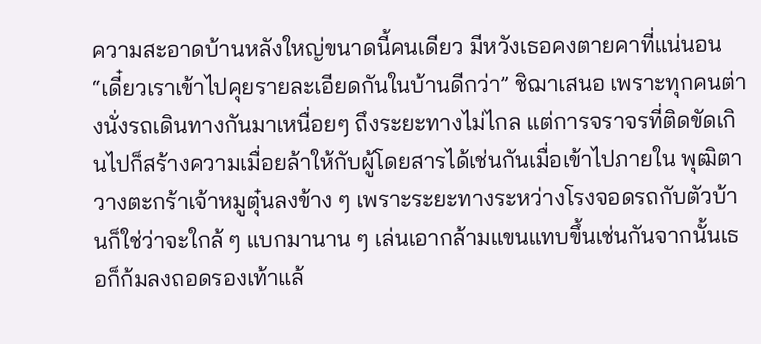ความสะอาดบ้านหลังใหญ่ขนาดนี้คนเดียว มีหวังเธอคงตายคาที่แน่นอน“เดี๋ยวเราเข้าไปคุยรายละเอียดกันในบ้านดีกว่า” ชิฌาเสนอ เพราะทุกคนต่างนั่งรถเดินทางกันมาเหนื่อยๆ ถึงระยะทางไม่ไกล แต่การจราจรที่ติดขัดเกินไปก็สร้างความเมื่อยล้าให้กับผู้โดยสารได้เช่นกันเมื่อเข้าไปภายใน พุฒิตาวางตะกร้าเจ้าหมูตุ๋นลงข้าง ๆ เพราะระยะทางระหว่างโรงจอดรถกับตัวบ้านก็ใช่ว่าจะใกล้ ๆ แบกมานาน ๆ เล่นเอากล้ามแขนแทบขึ้นเช่นกันจากนั้นเธอก็ก้มลงถอดรองเท้าแล้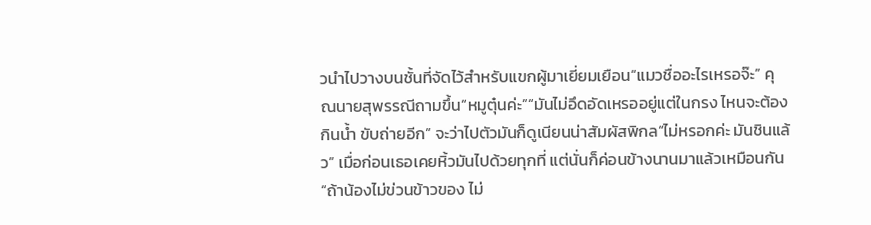วนำไปวางบนชั้นที่จัดไว้สำหรับแขกผู้มาเยี่ยมเยือน“แมวชื่ออะไรเหรอจ๊ะ” คุณนายสุพรรณีถามขึ้น“หมูตุ๋นค่ะ”“มันไม่อึดอัดเหรออยู่แต่ในกรง ไหนจะต้องกินน้ำ ขับถ่ายอีก” จะว่าไปตัวมันก็ดูเนียนน่าสัมผัสพิกล“ไม่หรอกค่ะ มันชินแล้ว” เมื่อก่อนเธอเคยหิ้วมันไปด้วยทุกที่ แต่นั่นก็ค่อนข้างนานมาแล้วเหมือนกัน“ถ้าน้องไม่ข่วนข้าวของ ไม่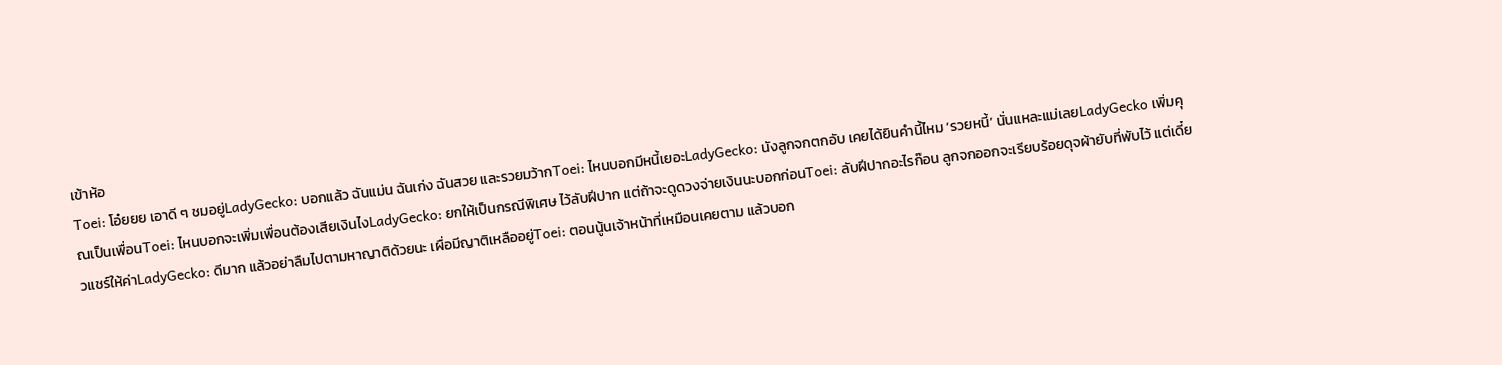เข้าห้อ
Toei: โอ๋ยยย เอาดี ๆ ชมอยู่LadyGecko: บอกแล้ว ฉันแม่น ฉันเก่ง ฉันสวย และรวยมว้ากToei: ไหนบอกมีหนี้เยอะLadyGecko: นังลูกจกตกอับ เคยได้ยินคำนี้ไหม ‘รวยหนี้’ นั่นแหละแม่เลยLadyGecko เพิ่มคุณเป็นเพื่อนToei: ไหนบอกจะเพิ่มเพื่อนต้องเสียเงินไงLadyGecko: ยกให้เป็นกรณีพิเศษ ไว้ลับฝีปาก แต่ถ้าจะดูดวงจ่ายเงินนะบอกก่อนToei: ลับฝีปากอะไรก๊อน ลูกจกออกจะเรียบร้อยดุจผ้ายับที่พับไว้ แต่เดี๋ยวแชร์ให้ค่าLadyGecko: ดีมาก แล้วอย่าลืมไปตามหาญาติด้วยนะ เผื่อมีญาติเหลืออยู่Toei: ตอนนู้นเจ้าหน้าที่เหมือนเคยตาม แล้วบอก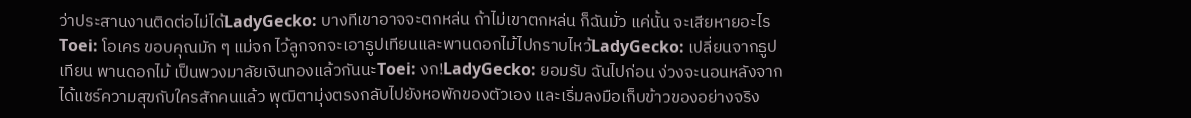ว่าประสานงานติดต่อไม่ได้LadyGecko: บางทีเขาอาจจะตกหล่น ถ้าไม่เขาตกหล่น ก็ฉันมั่ว แค่นั้น จะเสียหายอะไรToei: โอเคร ขอบคุณมัก ๆ แม่จก ไว้ลูกจกจะเอาธูปเทียนและพานดอกไม้ไปกราบไหว้LadyGecko: เปลี่ยนจากธูปเทียน พานดอกไม้ เป็นพวงมาลัยเงินทองแล้วกันนะToei: งก!LadyGecko: ยอมรับ ฉันไปก่อน ง่วงจะนอนหลังจากได้แชร์ความสุขกับใครสักคนแล้ว พุฒิตามุ่งตรงกลับไปยังหอพักของตัวเอง และเริ่มลงมือเก็บข้าวของอย่างจริง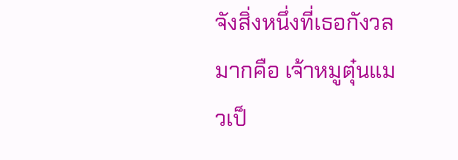จังสิ่งหนึ่งที่เธอกังวลมากคือ เจ้าหมูตุ๋นแมวเป็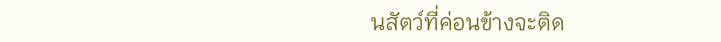นสัตว์ที่ค่อนข้างจะติด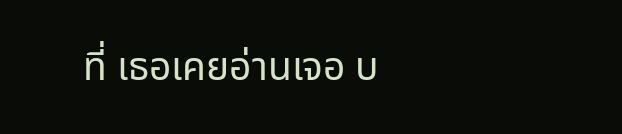ที่ เธอเคยอ่านเจอ บ